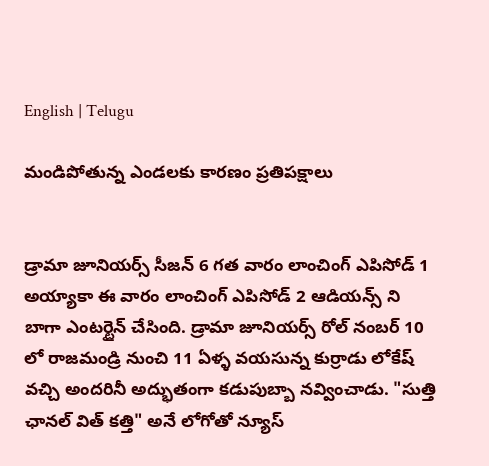English | Telugu

మండిపోతున్న ఎండలకు కారణం ప్రతిపక్షాలు


డ్రామా జూనియర్స్ సీజన్ 6 గత వారం లాంచింగ్ ఎపిసోడ్ 1 అయ్యాకా ఈ వారం లాంచింగ్ ఎపిసోడ్ 2 ఆడియన్స్ ని బాగా ఎంటర్టైన్ చేసింది. డ్రామా జూనియర్స్ రోల్ నంబర్ 10 లో రాజమండ్రి నుంచి 11 ఏళ్ళ వయసున్న కుర్రాడు లోకేష్ వచ్చి అందరినీ అద్భుతంగా కడుపుబ్బా నవ్వించాడు. "సుత్తి ఛానల్ విత్ కత్తి" అనే లోగోతో న్యూస్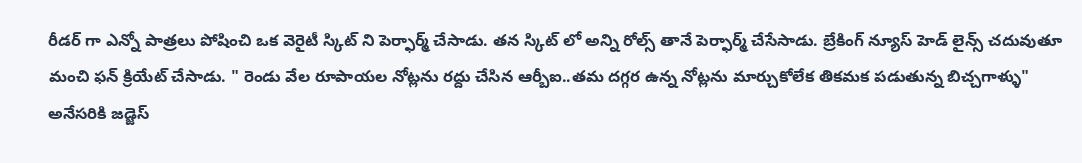రీడర్ గా ఎన్నో పాత్రలు పోషించి ఒక వెరైటీ స్కిట్ ని పెర్ఫార్మ్ చేసాడు. తన స్కిట్ లో అన్ని రోల్స్ తానే పెర్ఫార్మ్ చేసేసాడు. బ్రేకింగ్ న్యూస్ హెడ్ లైన్స్ చదువుతూ మంచి ఫన్ క్రియేట్ చేసాడు. " రెండు వేల రూపాయల నోట్లను రద్దు చేసిన ఆర్బీఐ..తమ దగ్గర ఉన్న నోట్లను మార్చుకోలేక తికమక పడుతున్న బిచ్చగాళ్ళు" అనేసరికి జడ్జెస్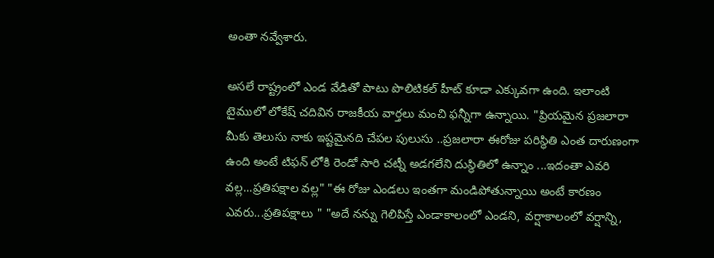అంతా నవ్వేశారు.

అసలే రాష్ట్రంలో ఎండ వేడితో పాటు పొలిటికల్ హీట్ కూడా ఎక్కువగా ఉంది. ఇలాంటి టైములో లోకేష్ చదివిన రాజకీయ వార్తలు మంచి ఫన్నీగా ఉన్నాయి. "ప్రియమైన ప్రజలారా మీకు తెలుసు నాకు ఇష్టమైనది చేపల పులుసు ..ప్రజలారా ఈరోజు పరిస్థితి ఎంత దారుణంగా ఉంది అంటే టిఫన్ లోకి రెండో సారి చట్నీ అడగలేని దుస్థితిలో ఉన్నాం ...ఇదంతా ఎవరి వల్ల...ప్రతిపక్షాల వల్ల" "ఈ రోజు ఎండలు ఇంతగా మండిపోతున్నాయి అంటే కారణం ఎవరు...ప్రతిపక్షాలు " "అదే నన్ను గెలిపిస్తే ఎండాకాలంలో ఎండని, వర్షాకాలంలో వర్షాన్ని,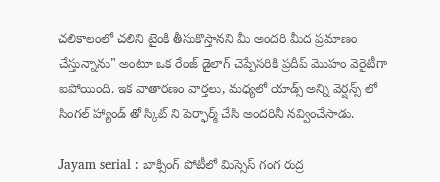చలికాలంలో చలిని టైంకి తీసుకొస్తానని మీ అందరి మీద ప్రమాణం చేస్తున్నాను" అంటూ ఒక రేంజ్ డైలాగ్ చెప్పేసరికి ప్రదీప్ మొహం వెరైటీగా ఐపోయింది. ఇక వాతారణం వార్తలు, మధ్యలో యాడ్స్ అన్ని వెర్షన్స్ లో సింగల్ హ్యాండ్ తో స్కిట్ ని పెర్ఫార్మ్ చేసి అందరినీ నవ్వించేసాడు.

Jayam serial : బాక్సింగ్ పోటీలో మిస్సెస్ గంగ రుద్ర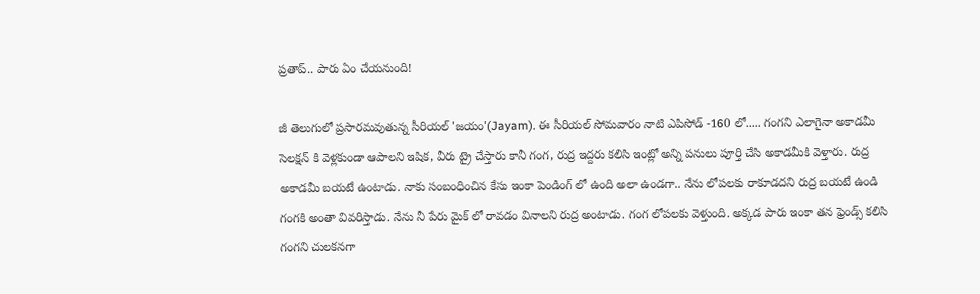ప్రతాప్.. పారు ఏం చేయనుంది!

జీ తెలుగులో ప్రసారమవుతున్న సీరియల్ 'జయం'(Jayam). ఈ సీరియల్ సోమవారం నాటి ఎపిసోడ్ -160 లో..... గంగని ఎలాగైనా అకాడమీ సెలక్షన్ కి వెళ్లకుండా ఆపాలని ఇషిక, వీరు ట్రై చేస్తారు కానీ గంగ, రుద్ర ఇద్దరు కలిసి ఇంట్లో అన్ని పనులు పూర్తి చేసి అకాడమీకి వెళ్తారు. రుద్ర అకాడమీ బయటే ఉంటాడు. నాకు సంబంధించిన కేసు ఇంకా పెండింగ్ లో ఉంది అలా ఉండగా.. నేను లోపలకు రాకూడదని రుద్ర బయటే ఉండి గంగకి అంతా వివరిస్తాడు. నేను నీ పేరు మైక్ లో రావడం వినాలని రుద్ర అంటాడు. గంగ లోపలకు వెళ్తుంది. అక్కడ పారు ఇంకా తన ఫ్రెండ్స్ కలిసి గంగని చులకనగా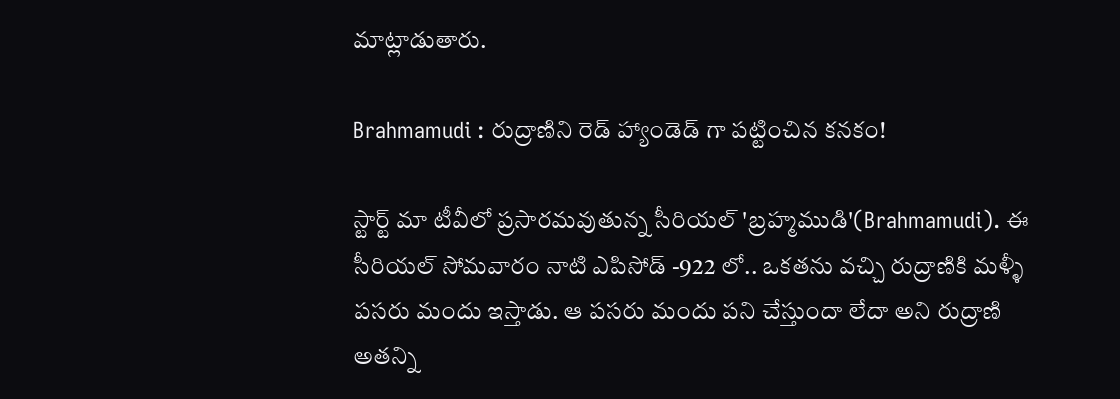మాట్లాడుతారు.

Brahmamudi : రుద్రాణిని రెడ్ హ్యాండెడ్ గా పట్టించిన కనకం!

స్టార్ట్ మా టీవీలో ప్రసారమవుతున్న సీరియల్ 'బ్రహ్మముడి'(Brahmamudi). ఈ సీరియల్ సోమవారం నాటి ఎపిసోడ్ -922 లో.. ఒకతను వచ్చి రుద్రాణికి మళ్ళీ పసరు మందు ఇస్తాడు. ఆ పసరు మందు పని చేస్తుందా లేదా అని రుద్రాణి అతన్ని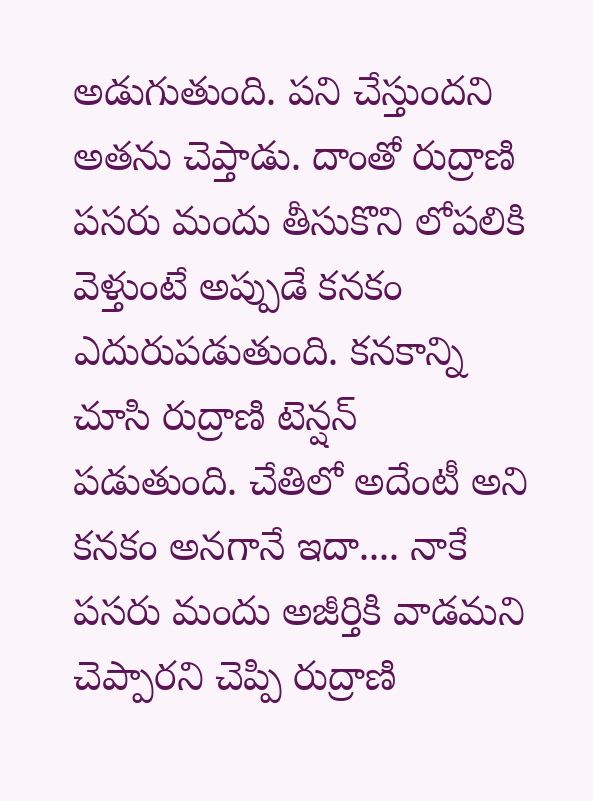అడుగుతుంది. పని చేస్తుందని అతను చెప్తాడు. దాంతో రుద్రాణి పసరు మందు తీసుకొని లోపలికి వెళ్తుంటే అప్పుడే కనకం ఎదురుపడుతుంది. కనకాన్ని చూసి రుద్రాణి టెన్షన్ పడుతుంది. చేతిలో అదేంటీ అని కనకం అనగానే ఇదా.... నాకే పసరు మందు అజీర్తికి వాడమని చెప్పారని చెప్పి రుద్రాణి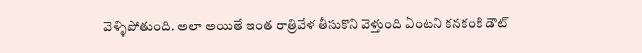వెళ్ళిపోతుంది. అలా అయితే ఇంత రాత్రివేళ తీసుకొని వెళ్తుంది ఏంటని కనకంకి డౌట్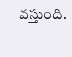వస్తుంది.